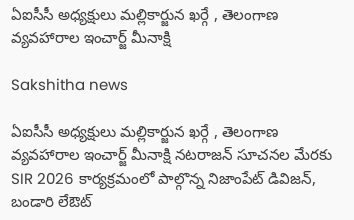ఏఐసీసీ అధ్యక్షులు మల్లికార్జున ఖర్గే , తెలంగాణ వ్యవహారాల ఇంచార్జ్ మీనాక్షి

Sakshitha news

ఏఐసీసీ అధ్యక్షులు మల్లికార్జున ఖర్గే , తెలంగాణ వ్యవహారాల ఇంచార్జ్ మీనాక్షి నటరాజన్ సూచనల మేరకు SIR 2026 కార్యక్రమంలో పాల్గొన్న నిజాంపేట్ డివిజన్, బండారి లేఔట్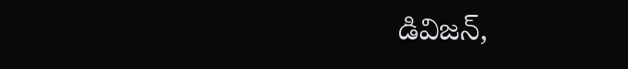డివిజన్,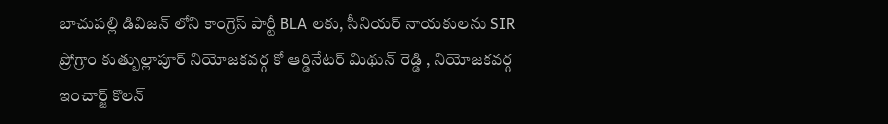బాచుపల్లి డివిజన్ లోని కాంగ్రెస్ పార్టీ BLA లకు, సీనియర్ నాయకులను SIR ప్రోగ్రాం కుత్బుల్లాపూర్ నియోజకవర్గ కో ఆర్డినేటర్ మిథున్ రెడ్డి , నియోజకవర్గ ఇంచార్జ్ కొలన్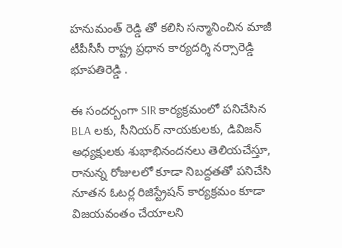హనుమంత్ రెడ్డి తో కలిసి సన్మానించిన మాజీ టీపీసీసీ రాష్ట్ర ప్రధాన కార్యదర్శి నర్సారెడ్డి భూపతిరెడ్డి .

ఈ సందర్బంగా SIR కార్యక్రమంలో పనిచేసిన BLA లకు, సీనియర్ నాయకులకు, డివిజన్ అధ్యక్షులకు శుభాభినందనలు తెలియచేస్తూ, రానున్న రోజులలో కూడా నిబద్దతతో పనిచేసి నూతన ఓటర్ల రిజిస్ట్రేషన్ కార్యక్రమం కూడా విజయవంతం చేయాలని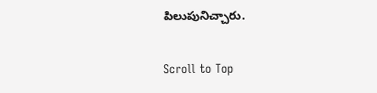పిలుపునిచ్చారు.

Scroll to Top